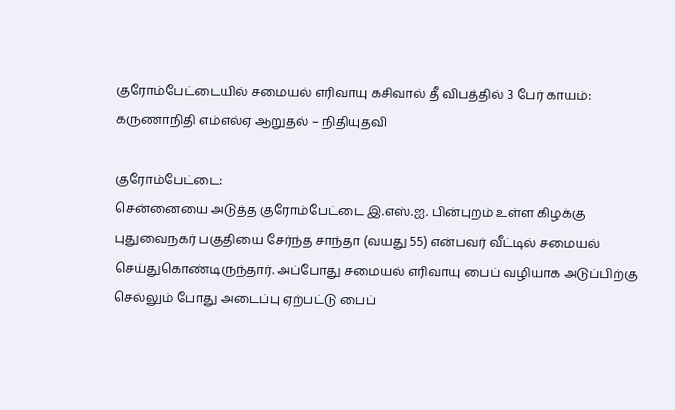குரோம்பேட்டையில் சமையல் எரிவாயு கசிவால் தீ விபத்தில் 3 பேர் காயம்: கருணாநிதி எம்எல்ஏ ஆறுதல் – நிதியுதவி

குரோம்பேட்டை:
சென்னையை அடுத்த குரோம்பேட்டை இ.எஸ்.ஐ. பின்புறம் உள்ள கிழக்கு புதுவைநகர் பகுதியை சேர்ந்த சாந்தா (வயது 55) என்பவர் வீட்டில் சமையல் செய்துகொண்டிருந்தார். அப்போது சமையல் எரிவாயு பைப் வழியாக அடுப்பிற்கு செல்லும் போது அடைப்பு ஏற்பட்டு பைப்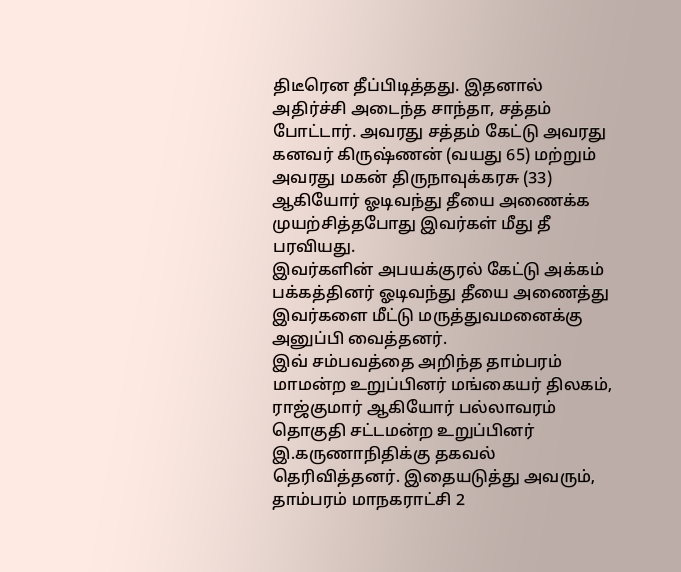திடீரென தீப்பிடித்தது. இதனால் அதிர்ச்சி அடைந்த சாந்தா, சத்தம் போட்டார். அவரது சத்தம் கேட்டு அவரது கனவர் கிருஷ்ணன் (வயது 65) மற்றும் அவரது மகன் திருநாவுக்கரசு (33) ஆகியோர் ஓடிவந்து தீயை அணைக்க முயற்சித்தபோது இவர்கள் மீது தீ பரவியது.
இவர்களின் அபயக்குரல் கேட்டு அக்கம் பக்கத்தினர் ஓடிவந்து தீயை அணைத்து இவர்களை மீட்டு மருத்துவமனைக்கு அனுப்பி வைத்தனர்.
இவ் சம்பவத்தை அறிந்த தாம்பரம் மாமன்ற உறுப்பினர் மங்கையர் திலகம், ராஜ்குமார் ஆகியோர் பல்லாவரம் தொகுதி சட்டமன்ற உறுப்பினர் இ.கருணாநிதிக்கு தகவல் தெரிவித்தனர். இதையடுத்து அவரும், தாம்பரம் மாநகராட்சி 2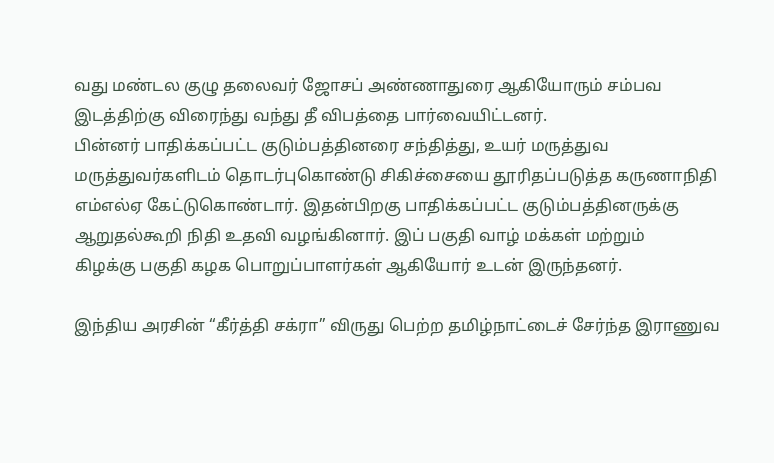வது மண்டல குழு தலைவர் ஜோசப் அண்ணாதுரை ஆகியோரும் சம்பவ இடத்திற்கு விரைந்து வந்து தீ விபத்தை பார்வையிட்டனர்.
பின்னர் பாதிக்கப்பட்ட குடும்பத்தினரை சந்தித்து, உயர் மருத்துவ மருத்துவர்களிடம் தொடர்புகொண்டு சிகிச்சையை தூரிதப்படுத்த‌ கருணாநிதி எம்எல்ஏ கேட்டுகொண்டார். இதன்பிறகு பாதிக்கப்பட்ட குடும்பத்தினருக்கு ஆறுதல்கூறி நிதி உதவி வழங்கினார். இப் பகுதி வாழ் மக்கள் மற்றும் கிழக்கு ‌பகுதி கழக பொறுப்பாளர்கள் ஆகியோர் உடன் இருந்தனர்.

இந்திய அரசின் “கீர்த்தி சக்ரா” விருது பெற்ற தமிழ்நாட்டைச் சேர்ந்த இராணுவ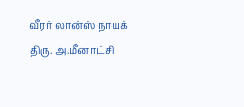வீரர் லான்ஸ் நாயக் திரு. அ.மீனாட்சி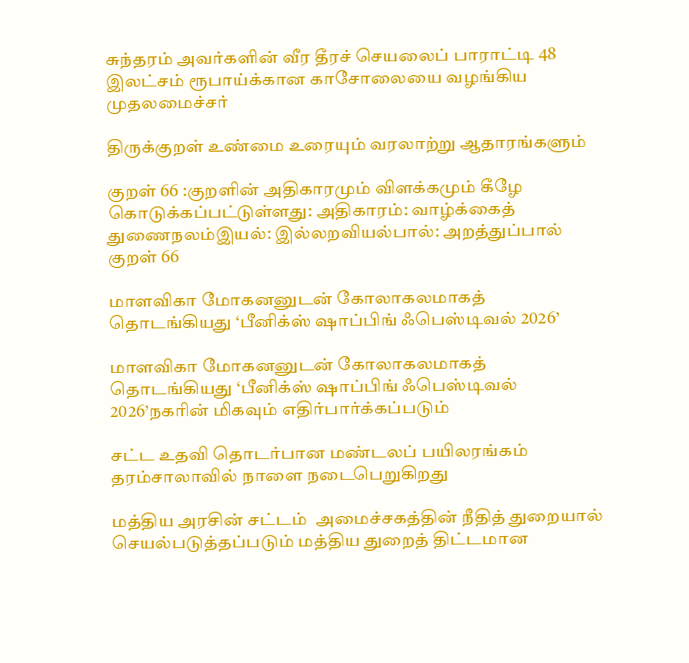சுந்தரம் அவர்களின் வீர தீரச் செயலைப் பாராட்டி 48 இலட்சம் ரூபாய்க்கான காசோலையை வழங்கிய முதலமைச்சர்

திருக்குறள் உண்மை உரையும் வரலாற்று ஆதாரங்களும்

குறள் 66 :குறளின் அதிகாரமும் விளக்கமும் கீழே கொடுக்கப்பட்டுள்ளது: அதிகாரம்: வாழ்க்கைத் துணைநலம்இயல்: இல்லறவியல்பால்: அறத்துப்பால் குறள் 66

மாளவிகா மோகனனுடன் கோலாகலமாகத் தொடங்கியது ‘பீனிக்ஸ் ஷாப்பிங் ஃபெஸ்டிவல் 2026’

மாளவிகா மோகனனுடன் கோலாகலமாகத் தொடங்கியது ‘பீனிக்ஸ் ஷாப்பிங் ஃபெஸ்டிவல் 2026’நகரின் மிகவும் எதிர்பார்க்கப்படும்

சட்ட உதவி தொடர்பான மண்டலப் பயிலரங்கம் தரம்சாலாவில் நாளை நடைபெறுகிறது

மத்திய அரசின் சட்டம்  அமைச்சகத்தின் நீதித் துறையால் செயல்படுத்தப்படும் மத்திய துறைத் திட்டமான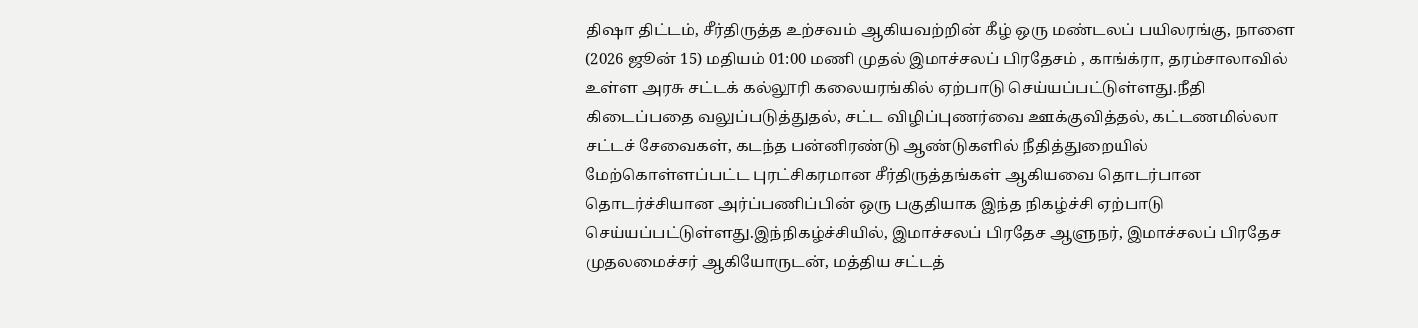திஷா திட்டம், சீர்திருத்த உற்சவம் ஆகியவற்றின் கீழ் ஒரு மண்டலப் பயிலரங்கு, நாளை (2026 ஜூன் 15) மதியம் 01:00 மணி முதல் இமாச்சலப் பிரதேசம் , காங்க்ரா, தரம்சாலாவில் உள்ள அரசு சட்டக் கல்லூரி கலையரங்கில் ஏற்பாடு செய்யப்பட்டுள்ளது.நீதி கிடைப்பதை வலுப்படுத்துதல், சட்ட விழிப்புணர்வை ஊக்குவித்தல், கட்டணமில்லா சட்டச் சேவைகள், கடந்த பன்னிரண்டு ஆண்டுகளில் நீதித்துறையில் மேற்கொள்ளப்பட்ட புரட்சிகரமான சீர்திருத்தங்கள் ஆகியவை தொடர்பான தொடர்ச்சியான அர்ப்பணிப்பின் ஒரு பகுதியாக இந்த நிகழ்ச்சி ஏற்பாடு செய்யப்பட்டுள்ளது.இந்நிகழ்ச்சியில், இமாச்சலப் பிரதேச ஆளுநர், இமாச்சலப் பிரதேச முதலமைச்சர் ஆகியோருடன், மத்திய சட்டத்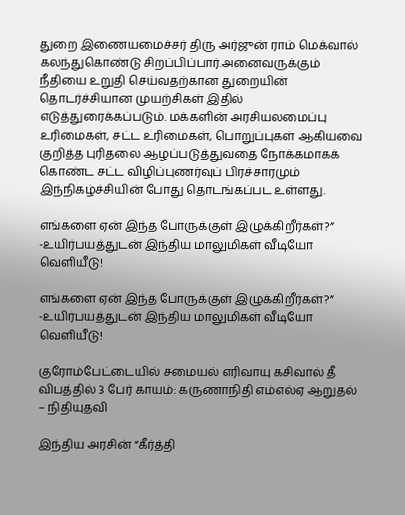துறை இணையமைச்சர் திரு அர்ஜுன் ராம் மெக்வால் கலந்துகொண்டு சிறப்பிப்பார்.அனைவருக்கும் நீதியை உறுதி செய்வதற்கான துறையின் தொடர்ச்சியான முயற்சிகள் இதில் எடுத்துரைக்கப்படும். மக்களின் அரசியலமைப்பு உரிமைகள், சட்ட உரிமைகள், பொறுப்புகள் ஆகியவை குறித்த புரிதலை ஆழப்படுத்துவதை நோக்கமாகக் கொண்ட சட்ட விழிப்புணர்வுப் பிரச்சாரமும் இந்நிகழ்ச்சியின் போது தொடங்கப்பட உள்ளது.

எங்களை ஏன் இந்த போருக்குள் இழுக்கிறீர்கள்?” -உயிர்பயத்துடன் இந்திய மாலுமிகள் வீடியோ வெளியீடு!

எங்களை ஏன் இந்த போருக்குள் இழுக்கிறீர்கள்?” -உயிர்பயத்துடன் இந்திய மாலுமிகள் வீடியோ வெளியீடு!

குரோம்பேட்டையில் சமையல் எரிவாயு கசிவால் தீ விபத்தில் 3 பேர் காயம்: கருணாநிதி எம்எல்ஏ ஆறுதல் – நிதியுதவி

இந்திய அரசின் “கீர்த்தி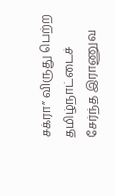சக்ரா” விருது பெற்ற தமிழ்நாட்டைச் சேர்ந்த இராணுவ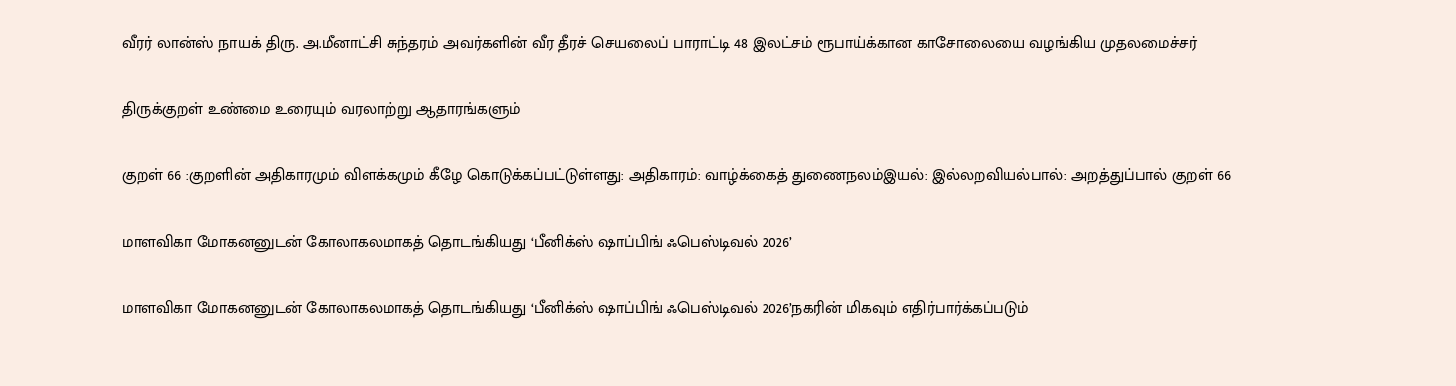வீரர் லான்ஸ் நாயக் திரு. அ.மீனாட்சி சுந்தரம் அவர்களின் வீர தீரச் செயலைப் பாராட்டி 48 இலட்சம் ரூபாய்க்கான காசோலையை வழங்கிய முதலமைச்சர்

திருக்குறள் உண்மை உரையும் வரலாற்று ஆதாரங்களும்

குறள் 66 :குறளின் அதிகாரமும் விளக்கமும் கீழே கொடுக்கப்பட்டுள்ளது: அதிகாரம்: வாழ்க்கைத் துணைநலம்இயல்: இல்லறவியல்பால்: அறத்துப்பால் குறள் 66

மாளவிகா மோகனனுடன் கோலாகலமாகத் தொடங்கியது ‘பீனிக்ஸ் ஷாப்பிங் ஃபெஸ்டிவல் 2026’

மாளவிகா மோகனனுடன் கோலாகலமாகத் தொடங்கியது ‘பீனிக்ஸ் ஷாப்பிங் ஃபெஸ்டிவல் 2026’நகரின் மிகவும் எதிர்பார்க்கப்படும்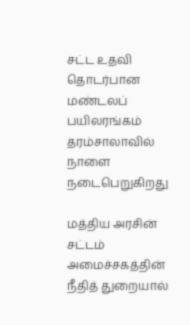சட்ட உதவி தொடர்பான மண்டலப் பயிலரங்கம் தரம்சாலாவில் நாளை நடைபெறுகிறது

மத்திய அரசின் சட்டம்  அமைச்சகத்தின் நீதித் துறையால்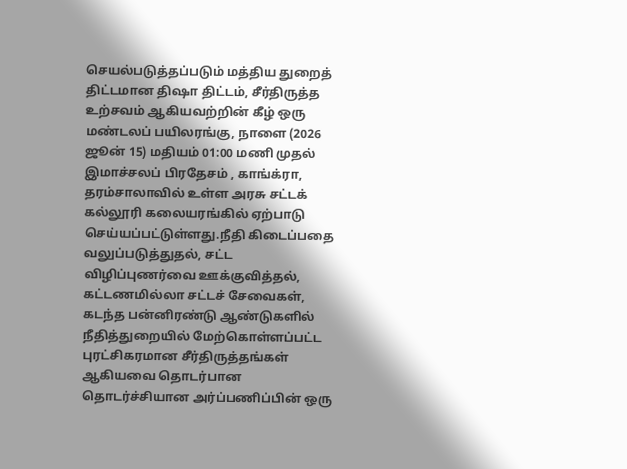செயல்படுத்தப்படும் மத்திய துறைத் திட்டமான திஷா திட்டம், சீர்திருத்த உற்சவம் ஆகியவற்றின் கீழ் ஒரு மண்டலப் பயிலரங்கு, நாளை (2026 ஜூன் 15) மதியம் 01:00 மணி முதல் இமாச்சலப் பிரதேசம் , காங்க்ரா, தரம்சாலாவில் உள்ள அரசு சட்டக் கல்லூரி கலையரங்கில் ஏற்பாடு செய்யப்பட்டுள்ளது.நீதி கிடைப்பதை வலுப்படுத்துதல், சட்ட விழிப்புணர்வை ஊக்குவித்தல், கட்டணமில்லா சட்டச் சேவைகள், கடந்த பன்னிரண்டு ஆண்டுகளில் நீதித்துறையில் மேற்கொள்ளப்பட்ட புரட்சிகரமான சீர்திருத்தங்கள் ஆகியவை தொடர்பான தொடர்ச்சியான அர்ப்பணிப்பின் ஒரு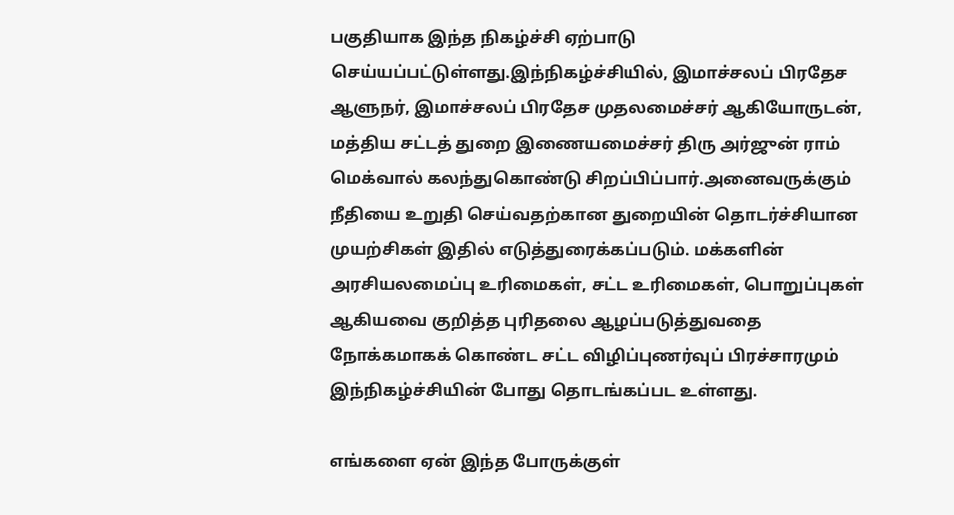பகுதியாக இந்த நிகழ்ச்சி ஏற்பாடு செய்யப்பட்டுள்ளது.இந்நிகழ்ச்சியில், இமாச்சலப் பிரதேச ஆளுநர், இமாச்சலப் பிரதேச முதலமைச்சர் ஆகியோருடன், மத்திய சட்டத் துறை இணையமைச்சர் திரு அர்ஜுன் ராம் மெக்வால் கலந்துகொண்டு சிறப்பிப்பார்.அனைவருக்கும் நீதியை உறுதி செய்வதற்கான துறையின் தொடர்ச்சியான முயற்சிகள் இதில் எடுத்துரைக்கப்படும். மக்களின் அரசியலமைப்பு உரிமைகள், சட்ட உரிமைகள், பொறுப்புகள் ஆகியவை குறித்த புரிதலை ஆழப்படுத்துவதை நோக்கமாகக் கொண்ட சட்ட விழிப்புணர்வுப் பிரச்சாரமும் இந்நிகழ்ச்சியின் போது தொடங்கப்பட உள்ளது.

எங்களை ஏன் இந்த போருக்குள்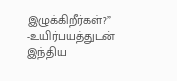இழுக்கிறீர்கள்?” -உயிர்பயத்துடன் இந்திய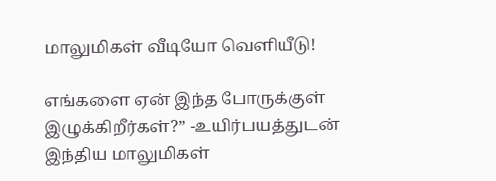மாலுமிகள் வீடியோ வெளியீடு!

எங்களை ஏன் இந்த போருக்குள் இழுக்கிறீர்கள்?” -உயிர்பயத்துடன் இந்திய மாலுமிகள்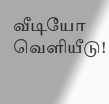வீடியோ வெளியீடு!